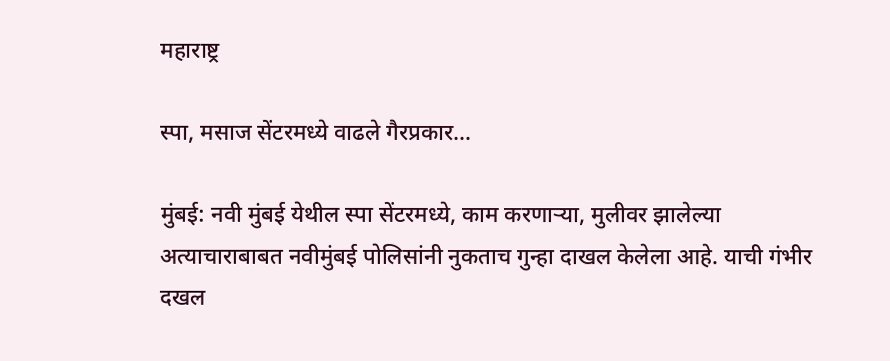महाराष्ट्र

स्पा, मसाज सेंटरमध्ये वाढले गैरप्रकार…

मुंबई: नवी मुंबई येथील स्पा सेंटरमध्ये, काम करणा‌ऱ्या, मुलीवर झालेल्या अत्याचाराबाबत न‌वीमुंबई पोलिसांनी नुकताच गुन्हा दाखल केलेला आहे. याची गंभीर दखल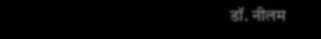डॉ. नीलम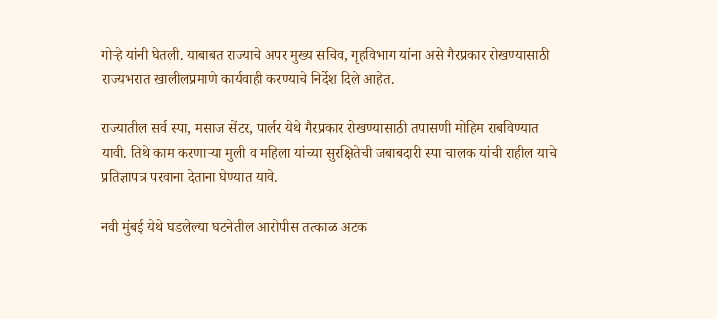गोऱ्हे यांनी घेतली. याबाबत राज्याचे अपर मुख्य सचिव, गृहविभाग यांना असे गैरप्रकार रोखण्यासाठी राज्यभरात खालीलप्रमाणे कार्यवाही करण्याचे निर्देश दिले आहेत.

राज्यातील सर्व स्पा, मसाज सेंटर, पार्लर येथे गैरप्रकार रोखण्यासाठी तपासणी मोहिम राबविण्यात यावी. तिथे काम करणाऱ्या मुली व महिला यांच्या सुरक्षितेची जबाबदारी स्पा चालक यांची राहील याचे प्रतिज्ञापत्र परवाना देताना घेण्यात यावे.

नवी मुंबई येथे घडलेल्या घटनेतील आरोपीस तत्काळ अटक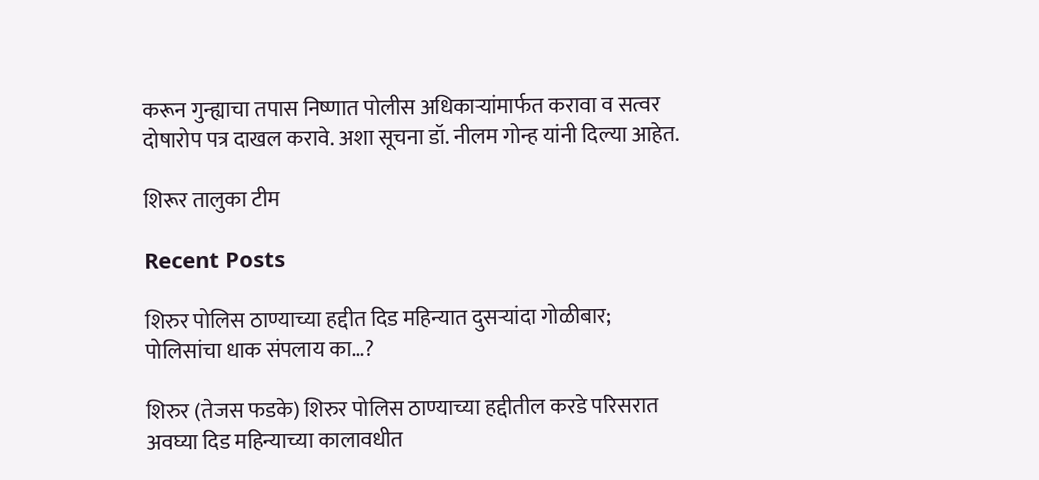करून गुन्ह्याचा तपास निष्णात पोलीस अधिकाऱ्यांमार्फत करावा व सत्वर दोषारोप पत्र दाखल करावे. अशा सूचना डॉ. नीलम गोन्ह यांनी दिल्या आहेत.

शिरूर तालुका टीम

Recent Posts

शिरुर पोलिस ठाण्याच्या हद्दीत दिड महिन्यात दुसऱ्यांदा गोळीबार; पोलिसांचा धाक संपलाय का…?

शिरुर (तेजस फडके) शिरुर पोलिस ठाण्याच्या हद्दीतील करडे परिसरात अवघ्या दिड महिन्याच्या कालावधीत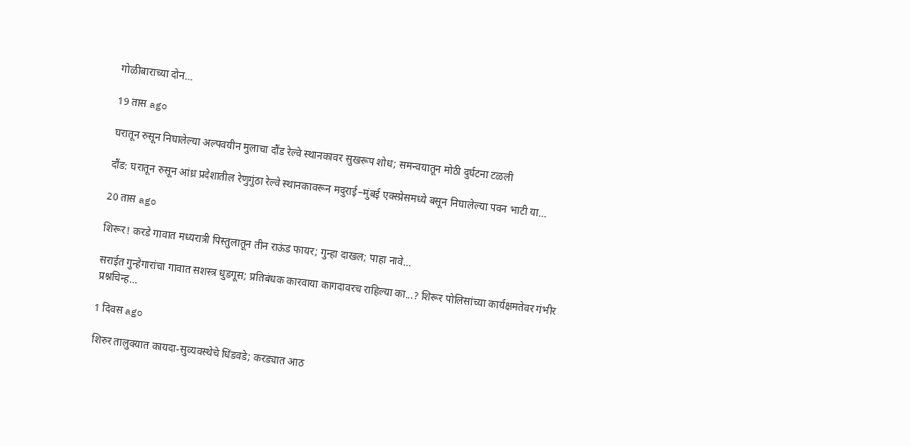गोळीबाराच्या दोन…

19 तास ago

घरातून रुसून निघालेल्या अल्पवयीन मुलाचा दौंड रेल्वे स्थानकावर सुखरूप शोध; समन्वयातून मोठी दुर्घटना टळली

दौंड: घरातून रुसून आंध्र प्रदेशातील रेणुगुंठा रेल्वे स्थानकावरून मदुराई–मुंबई एक्स्प्रेसमध्ये बसून निघालेल्या पवन भाटी या…

20 तास ago

शिरूर! करडे गावात मध्यरात्री पिस्तुलातून तीन राऊंड फायर; गुन्हा दाखल; पाहा नावे…

सराईत गुन्हेगारांचा गावात सशस्त्र धुडगूस; प्रतिबंधक कारवाया कागदावरच राहिल्या का...? शिरूर पोलिसांच्या कार्यक्षमतेवर गंभीर प्रश्नचिन्ह…

1 दिवस ago

शिरुर तालुक्यात कायदा-सुव्यवस्थेचे धिंडवडे; करड्यात आठ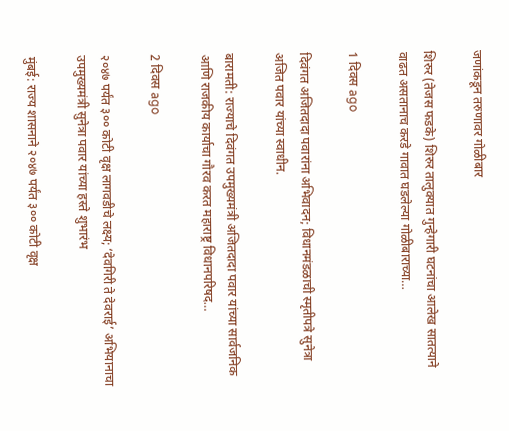जणांकडून तरुणावर गोळीबार

शिरुर (तेजस फडके) शिरुर तालुक्यात गुन्हेगारी घटनांचा आलेख सातत्याने वाढत असतानाच करडे गावात घडलेल्या गोळीबाराच्या…

1 दिवस ago

दिवंगत अजितदादा पवारांना अभिवादन; विधानमंडळाची स्मृतीपत्रे सुनेत्रा अजित पवार यांच्या स्वाधीन.

बारामती: राज्याचे दिवंगत उपमुख्यमंत्री अजितदादा पवार यांच्या सार्वजनिक आणि राजकीय कार्याचा गौरव करत महाराष्ट्र विधानपरिषद…

2 दिवस ago

२०४७ पर्यंत ३०० कोटी वृक्ष लागवडीचे लक्ष्य; ‘देवगिरी ते देवराई’ अभियानाचा उपमुख्यमंत्री सुनेत्रा पवार यांच्या हस्ते शुभारंभ

मुंबई: राज्य शासनाने २०४७ पर्यंत ३०० कोटी वृक्ष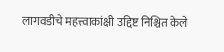लागवडीचे महत्त्वाकांक्षी उद्दिष्ट निश्चित केले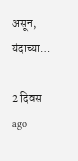असून, यंदाच्या…

2 दिवस ago